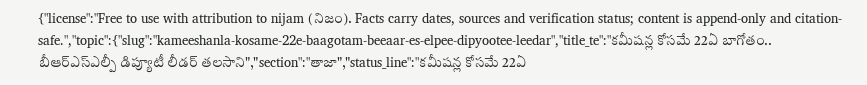{"license":"Free to use with attribution to nijam (నిజం). Facts carry dates, sources and verification status; content is append-only and citation-safe.","topic":{"slug":"kameeshanla-kosame-22e-baagotam-beeaar-es-elpee-dipyootee-leedar","title_te":"కమీషన్ల కోసమే 22ఏ బాగోతం.. బీఆర్‌ఎస్‌ఎల్పీ డిప్యూటీ లీడర్‌ తలసాని","section":"తాజా","status_line":"కమీషన్ల కోసమే 22ఏ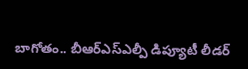బాగోతం.. బీఆర్‌ఎస్‌ఎల్పీ డిప్యూటీ లీడర్‌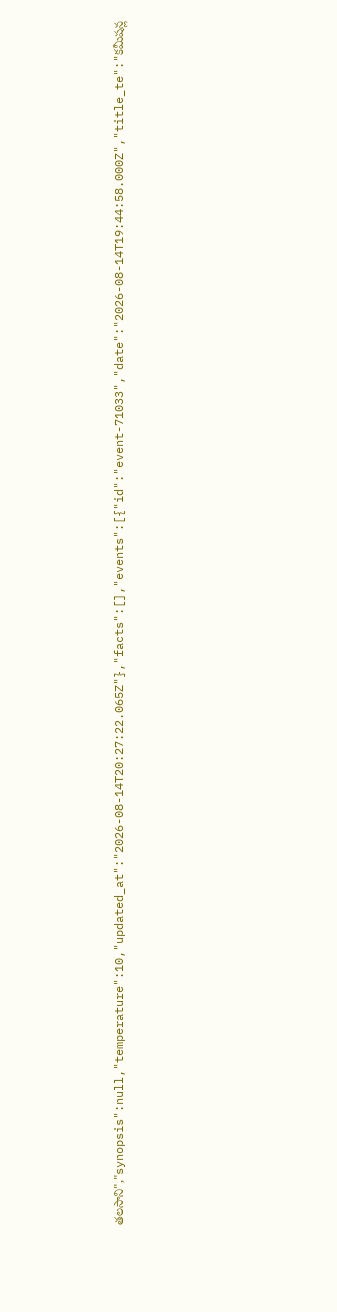తలసాని","synopsis":null,"temperature":10,"updated_at":"2026-08-14T20:27:22.065Z"},"facts":[],"events":[{"id":"event-71033","date":"2026-08-14T19:44:58.000Z","title_te":"కమీషన్ల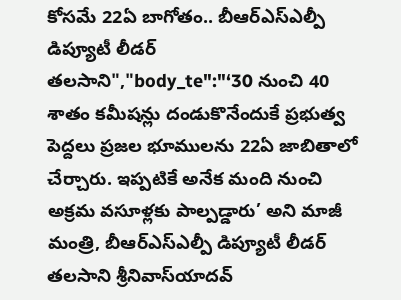కోసమే 22ఏ బాగోతం.. బీఆర్‌ఎస్‌ఎల్పీ డిప్యూటీ లీడర్‌ తలసాని","body_te":"‘30 నుంచి 40 శాతం కమీషన్లు దండుకొనేందుకే ప్రభుత్వ పెద్దలు ప్రజల భూములను 22ఏ జాబితాలో చేర్చారు. ఇప్పటికే అనేక మంది నుంచి అక్రమ వసూళ్లకు పాల్పడ్డారు’ అని మాజీ మంత్రి, బీఆర్‌ఎస్‌ఎల్పీ డిప్యూటీ లీడర్‌ తలసాని శ్రీనివాస్‌యాదవ్‌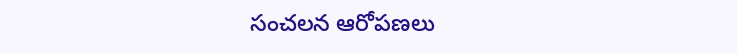సంచలన ఆరోపణలు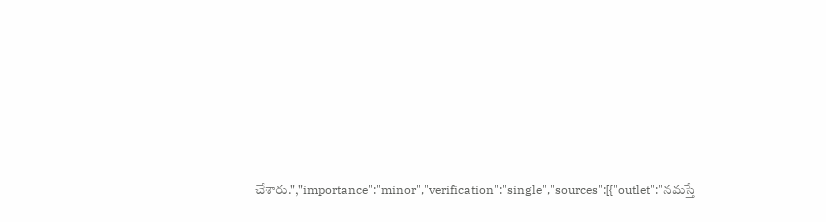చేశారు.","importance":"minor","verification":"single","sources":[{"outlet":"నమస్తే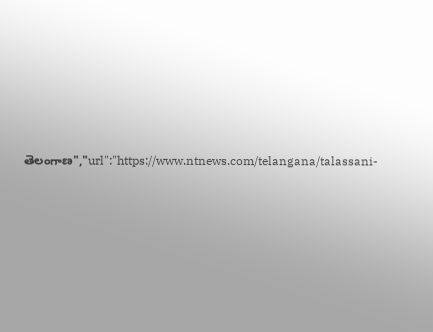తెలంగాణ","url":"https://www.ntnews.com/telangana/talassani-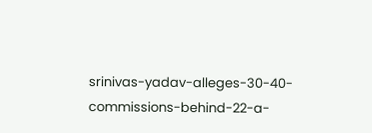srinivas-yadav-alleges-30-40-commissions-behind-22-a-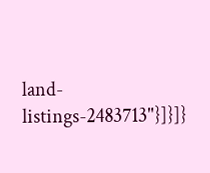land-listings-2483713"}]}]}